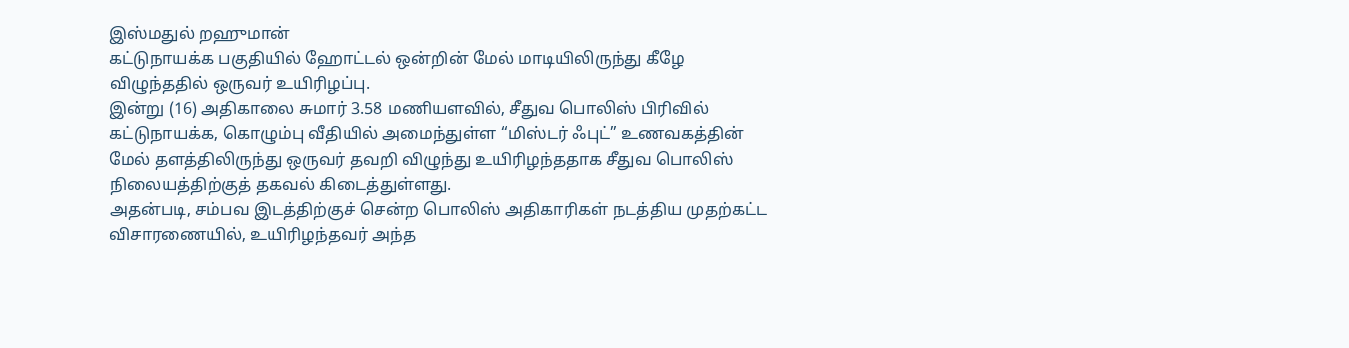இஸ்மதுல் றஹுமான்
கட்டுநாயக்க பகுதியில் ஹோட்டல் ஒன்றின் மேல் மாடியிலிருந்து கீழே விழுந்ததில் ஒருவர் உயிரிழப்பு.
இன்று (16) அதிகாலை சுமார் 3.58 மணியளவில், சீதுவ பொலிஸ் பிரிவில் கட்டுநாயக்க, கொழும்பு வீதியில் அமைந்துள்ள “மிஸ்டர் ஃபுட்” உணவகத்தின் மேல் தளத்திலிருந்து ஒருவர் தவறி விழுந்து உயிரிழந்ததாக சீதுவ பொலிஸ் நிலையத்திற்குத் தகவல் கிடைத்துள்ளது.
அதன்படி, சம்பவ இடத்திற்குச் சென்ற பொலிஸ் அதிகாரிகள் நடத்திய முதற்கட்ட விசாரணையில், உயிரிழந்தவர் அந்த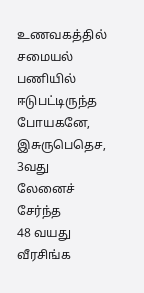உணவகத்தில் சமையல் பணியில் ஈடுபட்டிருந்த போயகனே, இசுருபெதெச, 3வது லேனைச் சேர்ந்த
48 வயது வீரசிங்க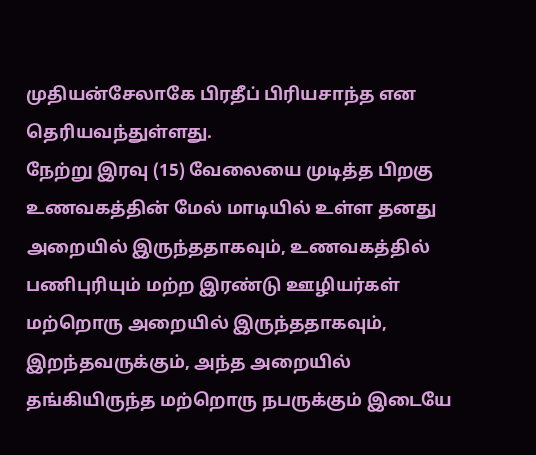முதியன்சேலாகே பிரதீப் பிரியசாந்த என தெரியவந்துள்ளது.
நேற்று இரவு (15) வேலையை முடித்த பிறகு உணவகத்தின் மேல் மாடியில் உள்ள தனது அறையில் இருந்ததாகவும், உணவகத்தில் பணிபுரியும் மற்ற இரண்டு ஊழியர்கள் மற்றொரு அறையில் இருந்ததாகவும், இறந்தவருக்கும், அந்த அறையில் தங்கியிருந்த மற்றொரு நபருக்கும் இடையே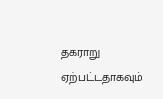தகராறு ஏற்பட்டதாகவும்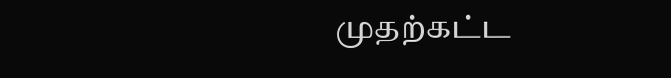முதற்கட்ட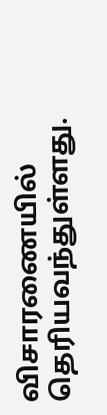விசாரணையில் தெரியவந்துள்ளது.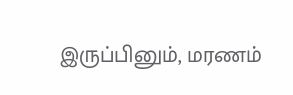இருப்பினும், மரணம்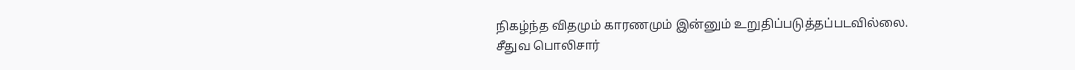நிகழ்ந்த விதமும் காரணமும் இன்னும் உறுதிப்படுத்தப்படவில்லை.
சீதுவ பொலிசார்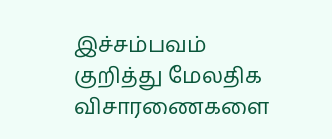இச்சம்பவம் குறித்து மேலதிக விசாரணைகளை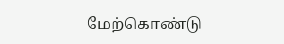மேற்கொண்டு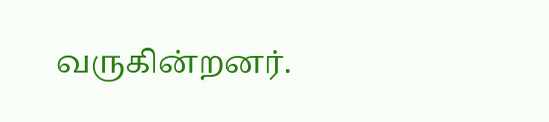வருகின்றனர்.